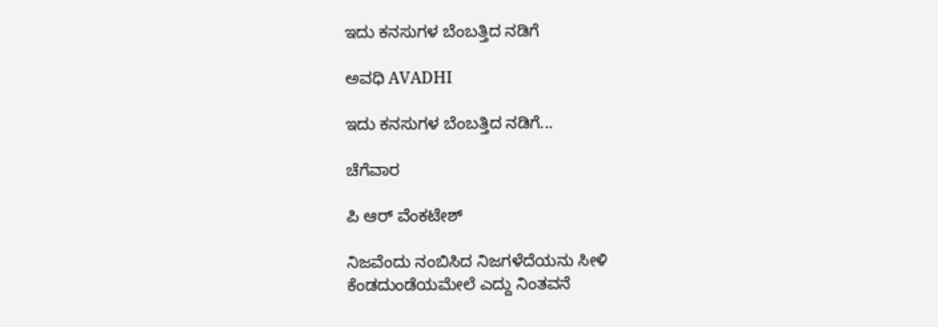ಇದು ಕನಸುಗಳ ಬೆಂಬತ್ತಿದ ನಡಿಗೆ‍

ಅವಧಿ AVADHI

ಇದು ಕನಸುಗಳ ಬೆಂಬತ್ತಿದ ನಡಿಗೆ...

ಚೆಗೆವಾರ

ಪಿ ಆರ್ ವೆಂಕಟೇಶ್

ನಿಜವೆಂದು ನಂಬಿಸಿದ ನಿಜಗಳೆದೆಯನು ಸೀಳಿ
ಕೆಂಡದುಂಡೆಯಮೇಲೆ ಎದ್ದು ನಿಂತವನೆ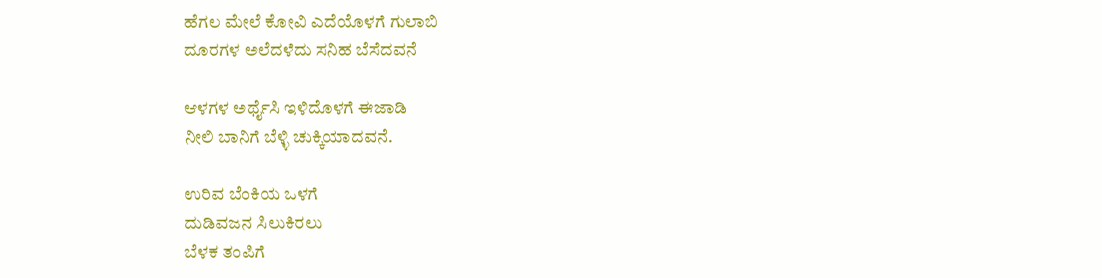ಹೆಗಲ ಮೇಲೆ ಕೋವಿ ಎದೆಯೊಳಗೆ ಗುಲಾಬಿ
ದೂರಗಳ ಅಲೆದಳೆದು ಸನಿಹ ಬೆಸೆದವನೆ

ಆಳಗಳ ಅರ್ಥೈಸಿ ಇಳಿದೊಳಗೆ ಈಜಾಡಿ
ನೀಲಿ ಬಾನಿಗೆ ಬೆಳ್ಳಿ ಚುಕ್ಕಿಯಾದವನೆ.

ಉರಿವ ಬೆಂಕಿಯ ಒಳಗೆ
ದುಡಿವಜನ ಸಿಲುಕಿರಲು
ಬೆಳಕ ತಂಪಿಗೆ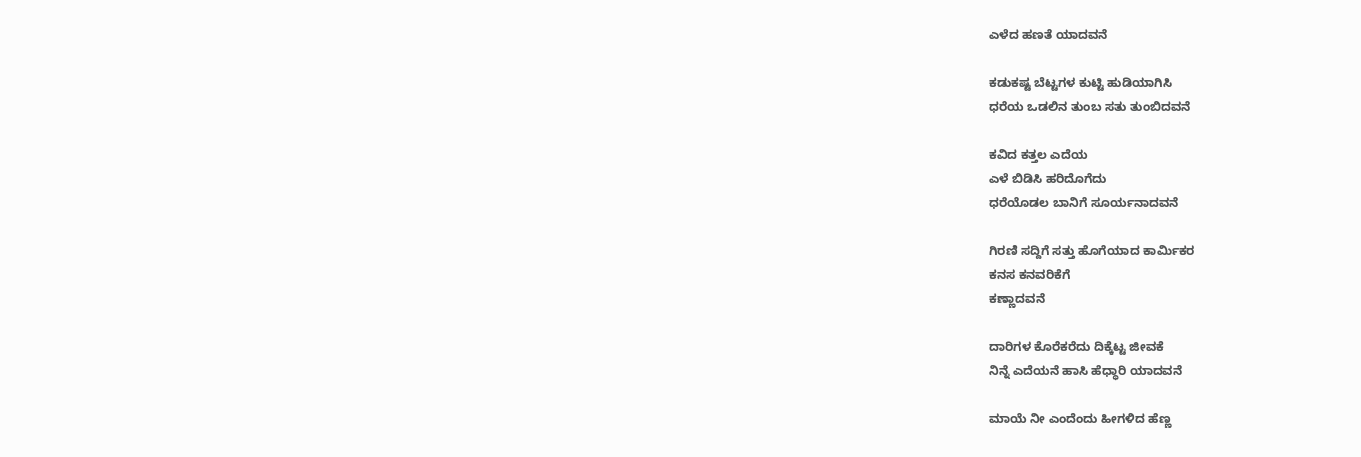ಎಳೆದ ಹಣತೆ ಯಾದವನೆ

ಕಡುಕಷ್ಟ ಬೆಟ್ಟಗಳ ಕುಟ್ಟಿ ಹುಡಿಯಾಗಿಸಿ
ಧರೆಯ ಒಡಲಿನ ತುಂಬ ಸತು ತುಂಬಿದವನೆ

ಕವಿದ ಕತ್ತಲ ಎದೆಯ
ಎಳೆ ಬಿಡಿಸಿ ಹರಿದೊಗೆದು
ಧರೆಯೊಡಲ ಬಾನಿಗೆ ಸೂರ್ಯನಾದವನೆ

ಗಿರಣಿ ಸದ್ದಿಗೆ ಸತ್ತು ಹೊಗೆಯಾದ ಕಾರ್ಮಿಕರ
ಕನಸ ಕನವರಿಕೆಗೆ
ಕಣ್ಣಾದವನೆ

ದಾರಿಗಳ ಕೊರೆಕರೆದು ದಿಕ್ಕೆಟ್ಟ ಜೀವಕೆ
ನಿನ್ನೆ ಎದೆಯನೆ ಹಾಸಿ ಹೆಧ್ಧಾರಿ ಯಾದವನೆ

ಮಾಯೆ ನೀ ಎಂದೆಂದು ಹೀಗಳಿದ ಹೆಣ್ಣ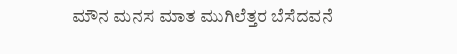ಮೌನ ಮನಸ ಮಾತ ಮುಗಿಲೆತ್ತರ ಬೆಸೆದವನೆ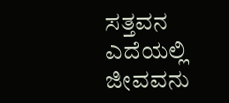ಸತ್ತವನ ಎದೆಯಲ್ಲಿ ಜೀವವನು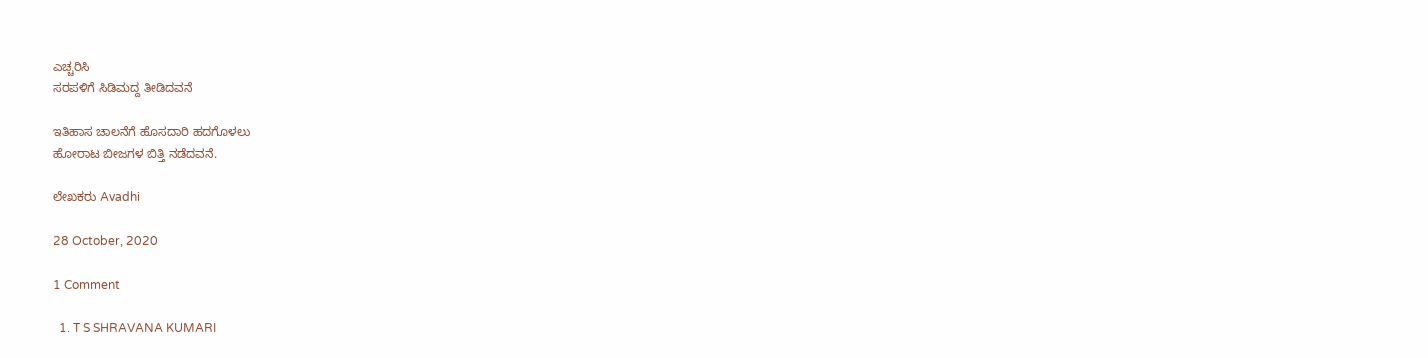ಎಚ್ಚರಿಸಿ
ಸರಪಳಿಗೆ ಸಿಡಿಮದ್ದ ತೀಡಿದವನೆ

ಇತಿಹಾಸ ಚಾಲನೆಗೆ ಹೊಸದಾರಿ ಹದಗೊಳಲು
ಹೋರಾಟ ಬೀಜಗಳ ಬಿತ್ತಿ ನಡೆದವನೆ.

ಲೇಖಕರು Avadhi

28 October, 2020

1 Comment

  1. T S SHRAVANA KUMARI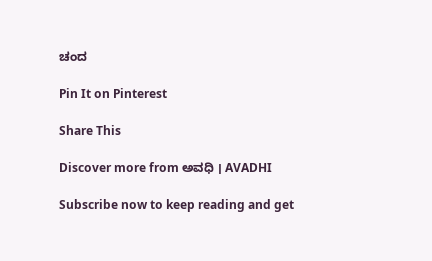ಚಂದ

Pin It on Pinterest

Share This

Discover more from ಅವಧಿ । AVADHI

Subscribe now to keep reading and get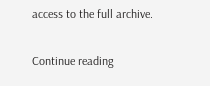access to the full archive.

Continue reading